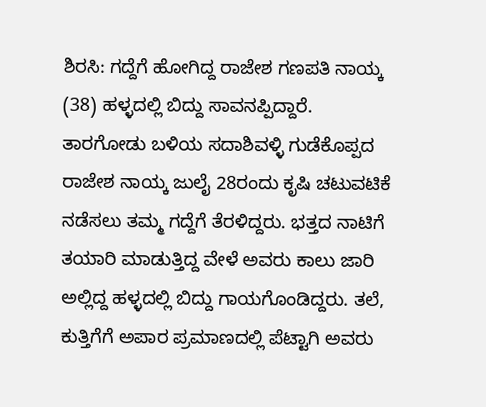ಶಿರಸಿ: ಗದ್ದೆಗೆ ಹೋಗಿದ್ದ ರಾಜೇಶ ಗಣಪತಿ ನಾಯ್ಕ (38) ಹಳ್ಳದಲ್ಲಿ ಬಿದ್ದು ಸಾವನಪ್ಪಿದ್ದಾರೆ.
ತಾರಗೋಡು ಬಳಿಯ ಸದಾಶಿವಳ್ಳಿ ಗುಡೆಕೊಪ್ಪದ ರಾಜೇಶ ನಾಯ್ಕ ಜುಲೈ 28ರಂದು ಕೃಷಿ ಚಟುವಟಿಕೆ ನಡೆಸಲು ತಮ್ಮ ಗದ್ದೆಗೆ ತೆರಳಿದ್ದರು. ಭತ್ತದ ನಾಟಿಗೆ ತಯಾರಿ ಮಾಡುತ್ತಿದ್ದ ವೇಳೆ ಅವರು ಕಾಲು ಜಾರಿ ಅಲ್ಲಿದ್ದ ಹಳ್ಳದಲ್ಲಿ ಬಿದ್ದು ಗಾಯಗೊಂಡಿದ್ದರು. ತಲೆ, ಕುತ್ತಿಗೆಗೆ ಅಪಾರ ಪ್ರಮಾಣದಲ್ಲಿ ಪೆಟ್ಟಾಗಿ ಅವರು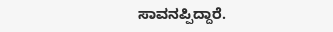ಸಾವನಪ್ಪಿದ್ದಾರೆ.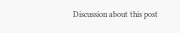Discussion about this post